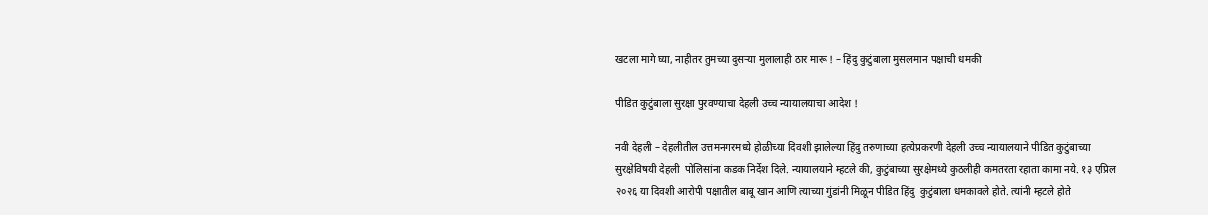खटला मागे घ्या, नाहीतर तुमच्या दुसर्‍या मुलालाही ठार मारू ! – हिंदु कुटुंबाला मुसलमान पक्षाची धमकी

पीडित कुटुंबाला सुरक्षा पुरवण्याचा देहली उच्च न्यायालयाचा आदेश !

नवी देहली – देहलीतील उत्तमनगरमध्ये होळीच्या दिवशी झालेल्या हिंदु तरुणाच्या हत्येप्रकरणी देहली उच्च न्यायालयाने पीडित कुटुंबाच्या सुरक्षेविषयी देहली  पोलिसांना कडक निर्देश दिले. न्यायालयाने म्हटले की, कुटुंबाच्या सुरक्षेमध्ये कुठलीही कमतरता रहाता कामा नये. १३ एप्रिल २०२६ या दिवशी आरोपी पक्षातील बाबू खान आणि त्याच्या गुंडांनी मिळून पीडित हिंदु  कुटुंबाला धमकावले होते. त्यांनी म्हटले होते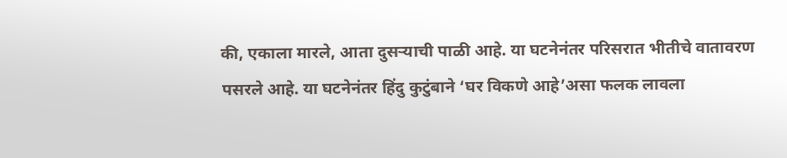की, एकाला मारले, आता दुसर्‍याची पाळी आहे. या घटनेनंतर परिसरात भीतीचे वातावरण पसरले आहे. या घटनेनंतर हिंदु कुटुंबाने ‘घर विकणे आहे’असा फलक लावला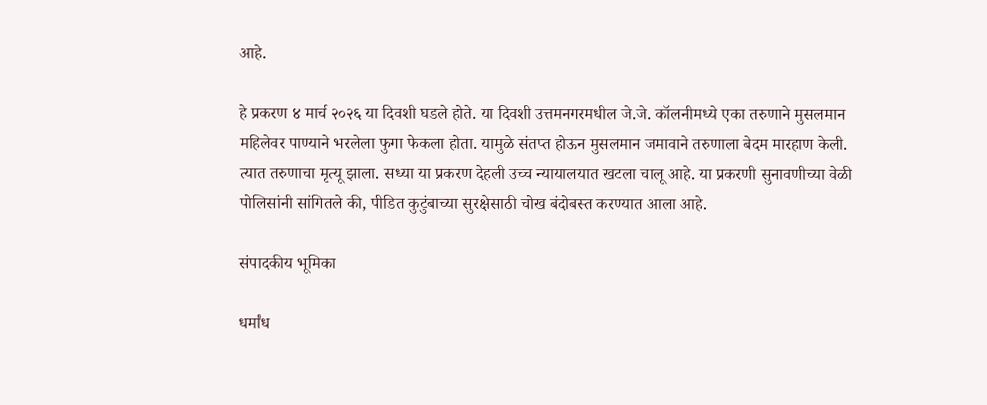आहे.

हे प्रकरण ४ मार्च २०२६ या दिवशी घडले होते. या दिवशी उत्तमनगरमधील जे.जे. कॉलनीमध्ये एका तरुणाने मुसलमान महिलेवर पाण्याने भरलेला फुगा फेकला होता. यामुळे संतप्त होऊन मुसलमान जमावाने तरुणाला बेदम मारहाण केली. त्यात तरुणाचा मृत्यू झाला. सध्या या प्रकरण देहली उच्च न्यायालयात खटला चालू आहे. या प्रकरणी सुनावणीच्या वेळी पोलिसांनी सांगितले की, पीडित कुटुंबाच्या सुरक्षेसाठी चोख बंदोबस्त करण्यात आला आहे.

संपादकीय भूमिका

धर्मांध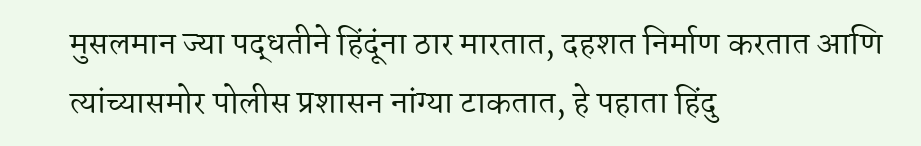मुसलमान ज्या पद्धतीने हिंदूंना ठार मारतात, दहशत निर्माण करतात आणि त्यांच्यासमोर पोलीस प्रशासन नांग्या टाकतात, हे पहाता हिंदु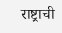राष्ट्राची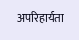अपरिहार्यता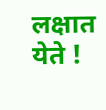लक्षात येते !